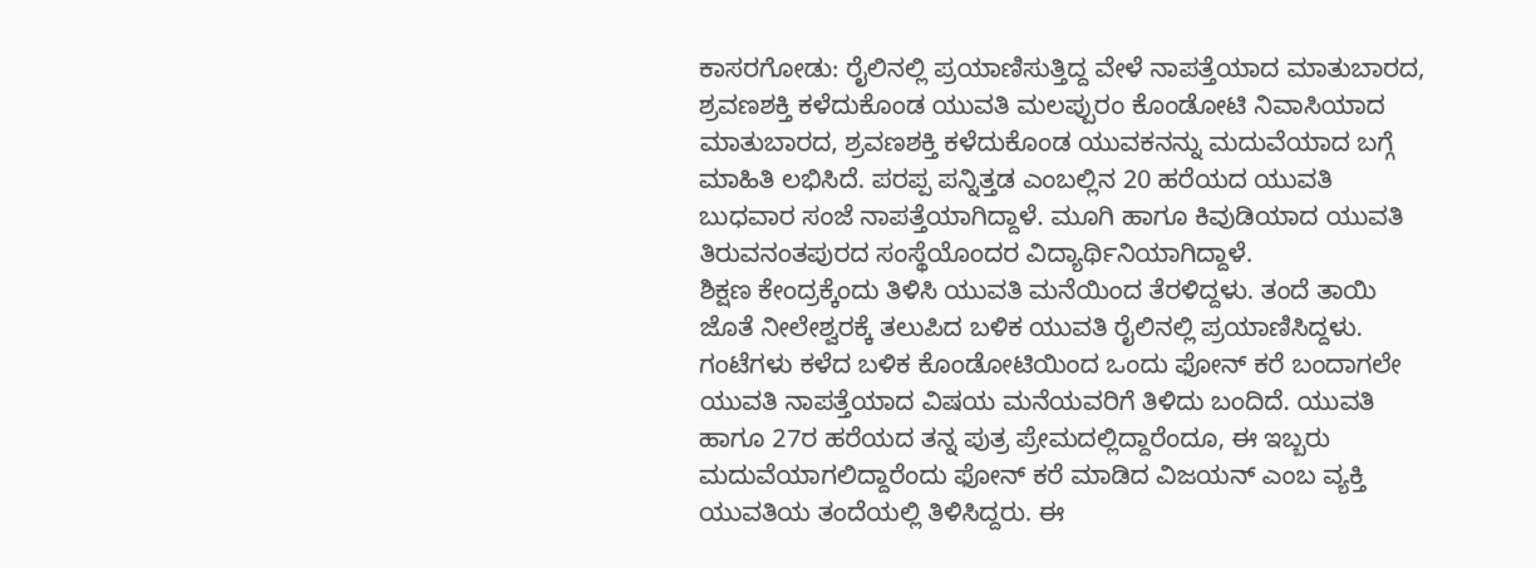ಕಾಸರಗೋಡು: ರೈಲಿನಲ್ಲಿ ಪ್ರಯಾಣಿಸುತ್ತಿದ್ದ ವೇಳೆ ನಾಪತ್ತೆಯಾದ ಮಾತುಬಾರದ, ಶ್ರವಣಶಕ್ತಿ ಕಳೆದುಕೊಂಡ ಯುವತಿ ಮಲಪ್ಪುರಂ ಕೊಂಡೋಟಿ ನಿವಾಸಿಯಾದ ಮಾತುಬಾರದ, ಶ್ರವಣಶಕ್ತಿ ಕಳೆದುಕೊಂಡ ಯುವಕನನ್ನು ಮದುವೆಯಾದ ಬಗ್ಗೆ ಮಾಹಿತಿ ಲಭಿಸಿದೆ. ಪರಪ್ಪ ಪನ್ನಿತ್ತಡ ಎಂಬಲ್ಲಿನ 20 ಹರೆಯದ ಯುವತಿ ಬುಧವಾರ ಸಂಜೆ ನಾಪತ್ತೆಯಾಗಿದ್ದಾಳೆ. ಮೂಗಿ ಹಾಗೂ ಕಿವುಡಿಯಾದ ಯುವತಿ ತಿರುವನಂತಪುರದ ಸಂಸ್ಥೆಯೊಂದರ ವಿದ್ಯಾರ್ಥಿನಿಯಾಗಿದ್ದಾಳೆ.
ಶಿಕ್ಷಣ ಕೇಂದ್ರಕ್ಕೆಂದು ತಿಳಿಸಿ ಯುವತಿ ಮನೆಯಿಂದ ತೆರಳಿದ್ದಳು. ತಂದೆ ತಾಯಿ ಜೊತೆ ನೀಲೇಶ್ವರಕ್ಕೆ ತಲುಪಿದ ಬಳಿಕ ಯುವತಿ ರೈಲಿನಲ್ಲಿ ಪ್ರಯಾಣಿಸಿದ್ದಳು. ಗಂಟೆಗಳು ಕಳೆದ ಬಳಿಕ ಕೊಂಡೋಟಿಯಿಂದ ಒಂದು ಫೋನ್ ಕರೆ ಬಂದಾಗಲೇ ಯುವತಿ ನಾಪತ್ತೆಯಾದ ವಿಷಯ ಮನೆಯವರಿಗೆ ತಿಳಿದು ಬಂದಿದೆ. ಯುವತಿ ಹಾಗೂ 27ರ ಹರೆಯದ ತನ್ನ ಪುತ್ರ ಪ್ರೇಮದಲ್ಲಿದ್ದಾರೆಂದೂ, ಈ ಇಬ್ಬರು ಮದುವೆಯಾಗಲಿದ್ದಾರೆಂದು ಫೋನ್ ಕರೆ ಮಾಡಿದ ವಿಜಯನ್ ಎಂಬ ವ್ಯಕ್ತಿ ಯುವತಿಯ ತಂದೆಯಲ್ಲಿ ತಿಳಿಸಿದ್ದರು. ಈ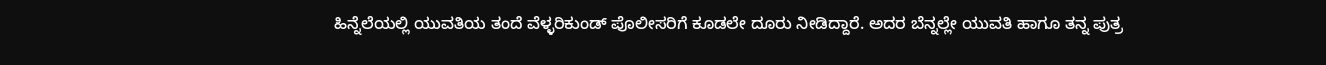ಹಿನ್ನೆಲೆಯಲ್ಲಿ ಯುವತಿಯ ತಂದೆ ವೆಳ್ಳರಿಕುಂಡ್ ಪೊಲೀಸರಿಗೆ ಕೂಡಲೇ ದೂರು ನೀಡಿದ್ದಾರೆ. ಅದರ ಬೆನ್ನಲ್ಲೇ ಯುವತಿ ಹಾಗೂ ತನ್ನ ಪುತ್ರ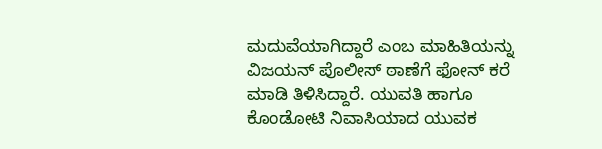ಮದುವೆಯಾಗಿದ್ದಾರೆ ಎಂಬ ಮಾಹಿತಿಯನ್ನು ವಿಜಯನ್ ಪೊಲೀಸ್ ಠಾಣೆಗೆ ಫೋನ್ ಕರೆ ಮಾಡಿ ತಿಳಿಸಿದ್ದಾರೆ. ಯುವತಿ ಹಾಗೂ ಕೊಂಡೋಟಿ ನಿವಾಸಿಯಾದ ಯುವಕ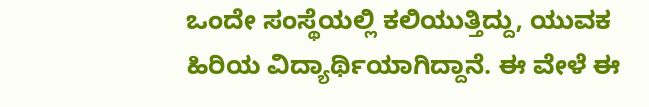ಒಂದೇ ಸಂಸ್ಥೆಯಲ್ಲಿ ಕಲಿಯುತ್ತಿದ್ದು, ಯುವಕ ಹಿರಿಯ ವಿದ್ಯಾರ್ಥಿಯಾಗಿದ್ದಾನೆ. ಈ ವೇಳೆ ಈ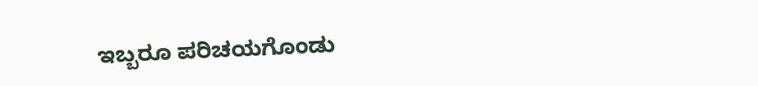ಇಬ್ಬರೂ ಪರಿಚಯಗೊಂಡು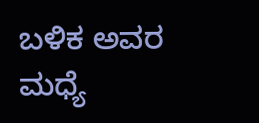ಬಳಿಕ ಅವರ ಮಧ್ಯೆ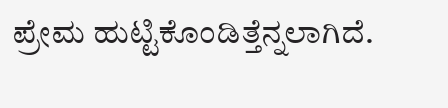ಪ್ರೇಮ ಹುಟ್ಟಿಕೊಂಡಿತ್ತೆನ್ನಲಾಗಿದೆ.